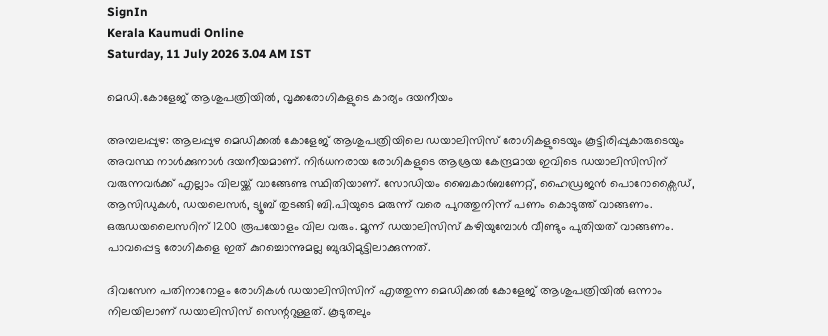SignIn
Kerala Kaumudi Online
Saturday, 11 July 2026 3.04 AM IST

മെഡി.കോളേജ് ആശുപത്രിയിൽ, വൃക്കരോഗികളുടെ കാര്യം ദയനീയം

അമ്പലപ്പുഴ: ആലപ്പുഴ മെഡിക്കൽ കോളേജ് ആശുപത്രിയിലെ ഡയാലിസിസ് രോഗികളുടെയും കൂട്ടിരിപ്പുകാരുടെയും അവസ്ഥ നാൾക്കുനാൾ ദയനീയമാണ്. നിർധനരായ രോഗികളുടെ ആശ്രയ കേന്ദ്രമായ ഇവിടെ ഡയാലിസിസിന് വരുന്നവർക്ക് എല്ലാം വിലയ്ക്ക് വാങ്ങേണ്ട സ്ഥിതിയാണ്. സോഡിയം ബൈകാർബണേറ്റ്, ഹൈഡ്രജൻ പൊറോക്സൈഡ്, ആസിഡുകൾ, ഡയലെസർ, ട്യൂബ് തുടങ്ങി ബി.പിയുടെ മരുന്ന് വരെ പുറത്തുനിന്ന് പണം കൊടുത്ത് വാങ്ങണം. ഒരുഡയലൈസറിന് 1200 രൂപയോളം വില വരും. മൂന്ന് ഡയാലിസിസ് കഴിയുമ്പോൾ വീണ്ടും പുതിയത് വാങ്ങണം. പാവപ്പെട്ട രോഗികളെ ഇത് കുറച്ചൊന്നുമല്ല ബുദ്ധിമുട്ടിലാക്കുന്നത്.

ദിവസേന പതിനാറോളം രോഗികൾ ഡയാലിസിസിന് എത്തുന്ന മെഡിക്കൽ കോളേജ് ആശുപത്രിയിൽ ഒന്നാം നിലയിലാണ് ഡയാലിസിസ് സെന്ററുള്ളത്. കൂടുതലും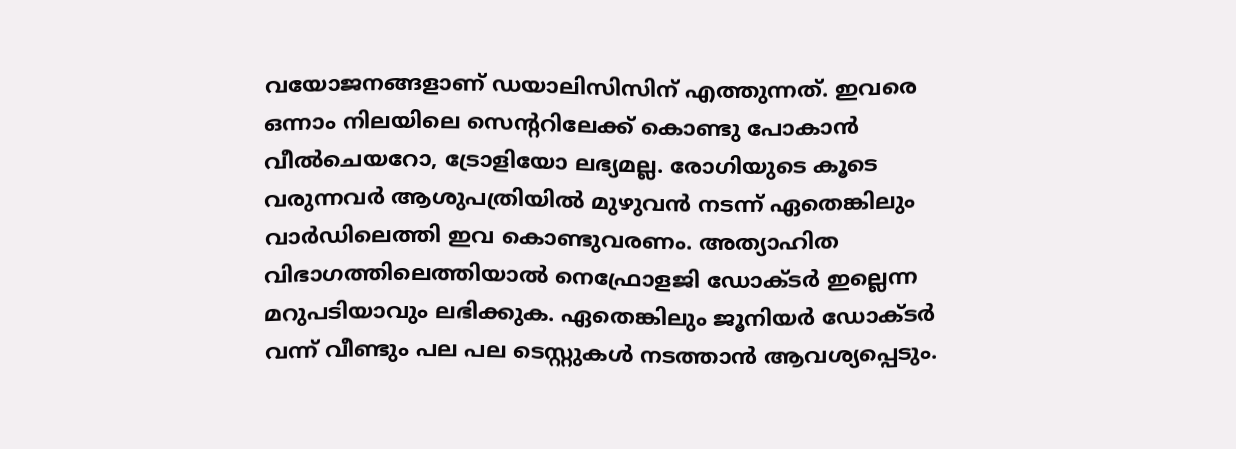വയോജനങ്ങളാണ് ഡയാലിസിസിന് എത്തുന്നത്. ഇവരെ ഒന്നാം നിലയിലെ സെന്ററിലേക്ക് കൊണ്ടു പോകാൻ വീൽചെയറോ, ട്രോളിയോ ലഭ്യമല്ല. രോഗിയുടെ കൂടെ വരുന്നവർ ആശുപത്രിയിൽ മുഴുവൻ നടന്ന് ഏതെങ്കിലും വാർഡിലെത്തി ഇവ കൊണ്ടുവരണം. അത്യാഹിത വിഭാഗത്തിലെത്തിയാൽ നെഫ്രോളജി ഡോക്ടർ ഇല്ലെന്ന മറുപടിയാവും ലഭിക്കുക. ഏതെങ്കിലും ജൂനിയർ ഡോക്ടർ വന്ന് വീണ്ടും പല പല ടെസ്റ്റുകൾ നടത്താൻ ആവശ്യപ്പെടും.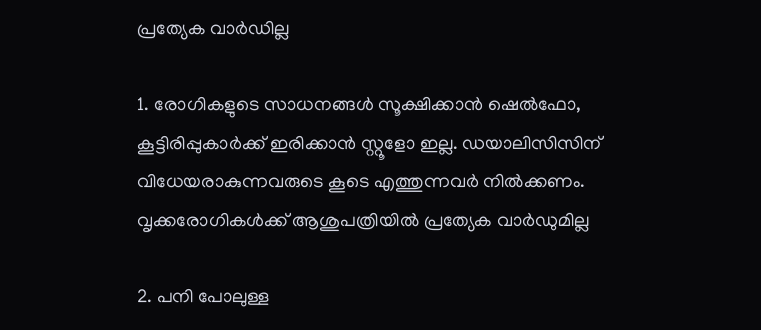പ്രത്യേക വാർഡില്ല

1. രോഗികളുടെ സാധനങ്ങൾ സൂക്ഷിക്കാൻ ഷെൽഫോ, കൂട്ടിരിപ്പുകാർക്ക് ഇരിക്കാൻ സ്റ്റൂളോ ഇല്ല. ഡയാലിസിസിന് വിധേയരാകുന്നവരുടെ കൂടെ എത്തുന്നവർ നിൽക്കണം. വൃക്കരോഗികൾക്ക് ആശുപത്രിയിൽ പ്രത്യേക വാർഡുമില്ല

2. പനി പോലുള്ള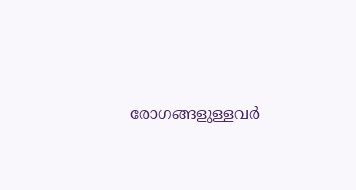രോഗങ്ങളുള്ളവർ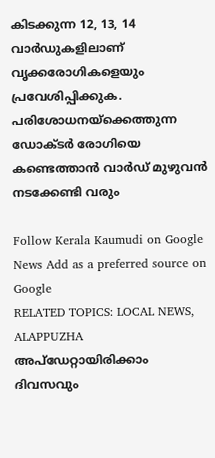കിടക്കുന്ന 12, 13, 14 വാർഡുകളിലാണ് വൃക്കരോഗികളെയും പ്രവേശിപ്പിക്കുക. പരിശോധനയ്ക്കെത്തുന്ന ഡോക്ടർ രോഗിയെ കണ്ടെത്താൻ വാർഡ് മുഴുവൻ നടക്കേണ്ടി വരും

Follow Kerala Kaumudi on Google News Add as a preferred source on Google
RELATED TOPICS: LOCAL NEWS, ALAPPUZHA
അപ്ഡേറ്റായിരിക്കാം ദിവസവും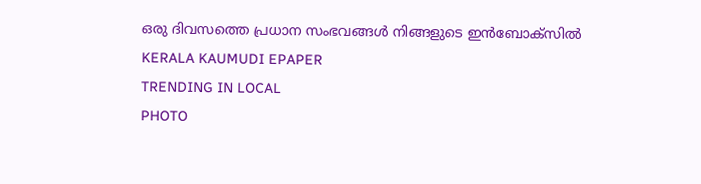ഒരു ദിവസത്തെ പ്രധാന സംഭവങ്ങൾ നിങ്ങളുടെ ഇൻബോക്സിൽ
KERALA KAUMUDI EPAPER
TRENDING IN LOCAL
PHOTO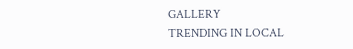GALLERY
TRENDING IN LOCAL